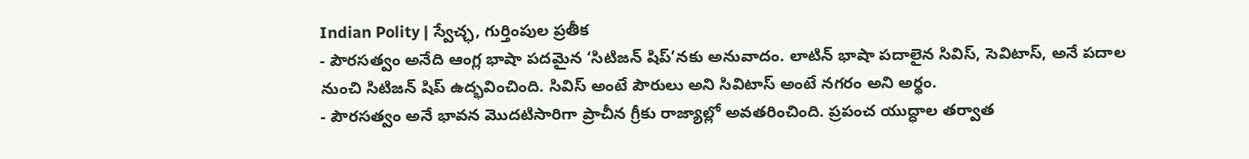Indian Polity | స్వేచ్ఛ, గుర్తింపుల ప్రతీక
- పౌరసత్వం అనేది ఆంగ్ల భాషా పదమైన ‘సిటిజన్ షిప్’నకు అనువాదం. లాటిన్ భాషా పదాలైన సివిస్, సెవిటాస్, అనే పదాల నుంచి సిటిజన్ షిప్ ఉద్భవించింది. సివిస్ అంటే పౌరులు అని సివిటాస్ అంటే నగరం అని అర్థం.
- పౌరసత్వం అనే భావన మొదటిసారిగా ప్రాచీన గ్రీకు రాజ్యాల్లో అవతరించింది. ప్రపంచ యుద్ధాల తర్వాత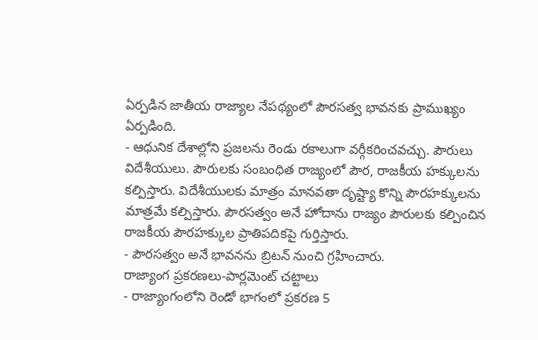ఏర్పడిన జాతీయ రాజ్యాల నేపథ్యంలో పౌరసత్వ భావనకు ప్రాముఖ్యం ఏర్పడింది.
- ఆధునిక దేశాల్లోని ప్రజలను రెండు రకాలుగా వర్గీకరించవచ్చు. పౌరులు విదేశీయులు. పౌరులకు సంబంధిత రాజ్యంలో పౌర, రాజకీయ హక్కులను కల్పిస్తారు. విదేశీయులకు మాత్రం మానవతా దృష్ట్యా కొన్ని పౌరహక్కులను మాత్రమే కల్పిస్తారు. పౌరసత్వం అనే హోదాను రాజ్యం పౌరులకు కల్పించిన రాజకీయ పౌరహక్కుల ప్రాతిపదికపై గుర్తిస్తారు.
- పౌరసత్వం అనే భావనను బ్రిటన్ నుంచి గ్రహించారు.
రాజ్యాంగ ప్రకరణలు-పార్లమెంట్ చట్టాలు
- రాజ్యాంగంలోని రెండో భాగంలో ప్రకరణ 5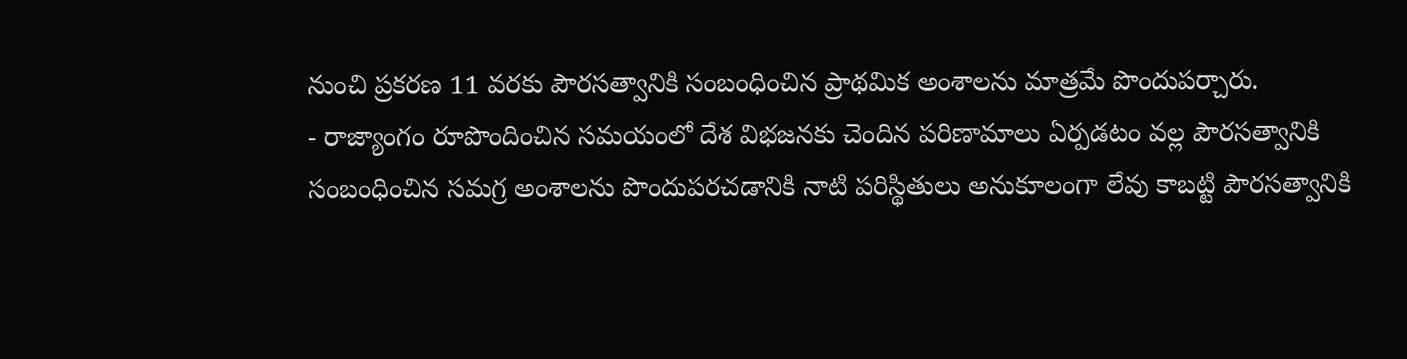నుంచి ప్రకరణ 11 వరకు పౌరసత్వానికి సంబంధించిన ప్రాథమిక అంశాలను మాత్రమే పొందుపర్చారు.
- రాజ్యాంగం రూపొందించిన సమయంలో దేశ విభజనకు చెందిన పరిణామాలు ఏర్పడటం వల్ల పౌరసత్వానికి సంబంధించిన సమగ్ర అంశాలను పొందుపరచడానికి నాటి పరిస్థితులు అనుకూలంగా లేవు కాబట్టి పౌరసత్వానికి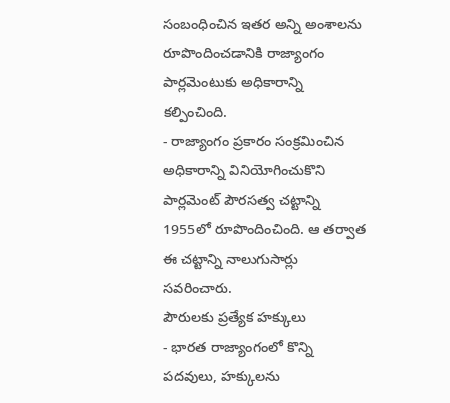సంబంధించిన ఇతర అన్ని అంశాలను రూపొందించడానికి రాజ్యాంగం పార్లమెంటుకు అధికారాన్ని కల్పించింది.
- రాజ్యాంగం ప్రకారం సంక్రమించిన అధికారాన్ని వినియోగించుకొని పార్లమెంట్ పౌరసత్వ చట్టాన్ని 1955లో రూపొందించింది. ఆ తర్వాత ఈ చట్టాన్ని నాలుగుసార్లు
సవరించారు.
పౌరులకు ప్రత్యేక హక్కులు
- భారత రాజ్యాంగంలో కొన్ని పదవులు, హక్కులను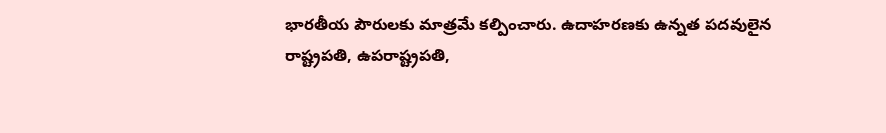భారతీయ పౌరులకు మాత్రమే కల్పించారు. ఉదాహరణకు ఉన్నత పదవులైన రాష్ట్రపతి, ఉపరాష్ట్రపతి,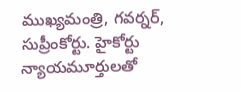ముఖ్యమంత్రి, గవర్నర్, సుప్రీంకోర్టు. హైకోర్టు న్యాయమూర్తులతో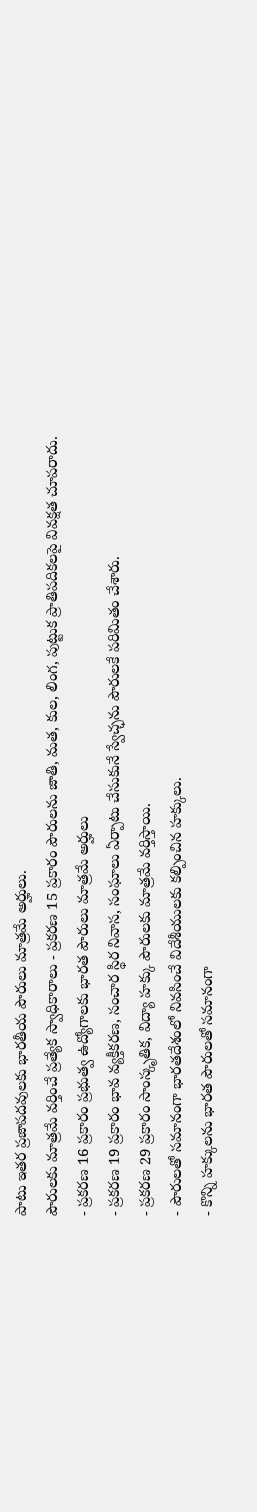పాటు ఇతర ప్రజాపదవులకు భారతీయ పౌరులు మాత్రమే అర్హులు.
పౌరులకు మాత్రమే వర్తించే ప్రత్యేక స్వాధికారాలు - ప్రకరణ 15 ప్రకారం పౌరులను జాతి, మత, కుల, లింగ, పుట్టుక ప్రాతిపదికలపై వివక్షత చూపరాదు.
- ప్రకరణ 16 ప్రకారం ప్రభుత్వ ఉద్యోగాలకు భారత పౌరులు మాత్రమే అర్హులు
- ప్రకరణ 19 ప్రకారం భావ వ్యక్తీకరణ, సంచార స్థిర నివాస, సంఘాలు ఏర్పాటు చేసుకునే స్వేచ్ఛను పౌరులకే పరిమితం చేశారు.
- ప్రకరణ 29 ప్రకారం సాంస్కృతిక, విద్యా హక్కు పౌరులకు మాత్రమే వర్తిస్తాయి.
- పౌరులతో సమానంగా భారతదేశంలో నివసించే విదేశీయులకు కల్పించిన హక్కులు.
- కొన్ని హక్కులను భారత పౌరులతో సమానంగా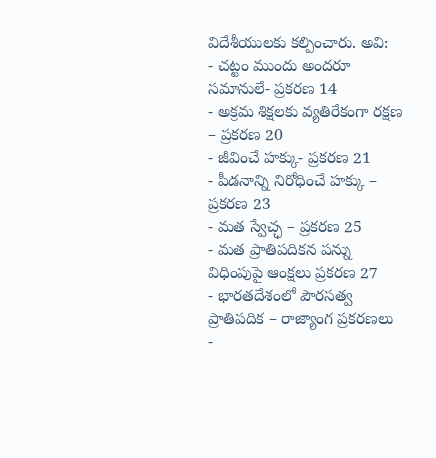విదేశీయులకు కల్పించారు. అవి:
- చట్టం ముందు అందరూ సమానులే- ప్రకరణ 14
- అక్రమ శిక్షలకు వ్యతిరేకంగా రక్షణ – ప్రకరణ 20
- జీవించే హక్కు- ప్రకరణ 21
- పీడనాన్ని నిరోధించే హక్కు – ప్రకరణ 23
- మత స్వేచ్ఛ – ప్రకరణ 25
- మత ప్రాతిపదికన పన్ను విధింపుపై ఆంక్షలు ప్రకరణ 27
- భారతదేశంలో పౌరసత్వ ప్రాతిపదిక – రాజ్యాంగ ప్రకరణలు
-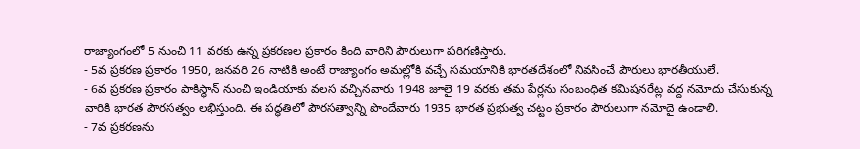రాజ్యాంగంలో 5 నుంచి 11 వరకు ఉన్న ప్రకరణల ప్రకారం కింది వారిని పౌరులుగా పరిగణిస్తారు.
- 5వ ప్రకరణ ప్రకారం 1950, జనవరి 26 నాటికి అంటే రాజ్యాంగం అమల్లోకి వచ్చే సమయానికి భారతదేశంలో నివసించే పౌరులు భారతీయులే.
- 6వ ప్రకరణ ప్రకారం పాకిస్థాన్ నుంచి ఇండియాకు వలస వచ్చినవారు 1948 జూలై 19 వరకు తమ పేర్లను సంబంధిత కమిషనరేట్ల వద్ద నమోదు చేసుకున్న వారికి భారత పౌరసత్వం లభిస్తుంది. ఈ పద్ధతిలో పౌరసత్వాన్ని పొందేవారు 1935 భారత ప్రభుత్వ చట్టం ప్రకారం పౌరులుగా నమోదై ఉండాలి.
- 7వ ప్రకరణను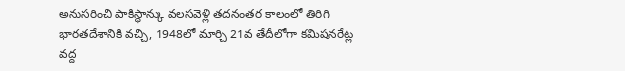అనుసరించి పాకిస్థాన్కు వలసవెళ్లి తదనంతర కాలంలో తిరిగి భారతదేశానికి వచ్చి, 1948లో మార్చి 21వ తేదీలోగా కమిషనరేట్ల వద్ద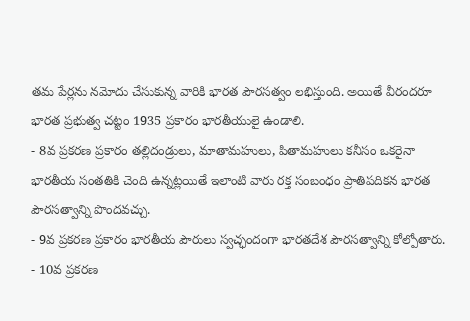తమ పేర్లను నమోదు చేసుకున్న వారికి భారత పౌరసత్వం లభిస్తుంది. అయితే వీరందరూ భారత ప్రభుత్వ చట్టం 1935 ప్రకారం భారతీయులై ఉండాలి.
- 8వ ప్రకరణ ప్రకారం తల్లిదండ్రులు, మాతామహులు, పితామహులు కనీసం ఒకరైనా భారతీయ సంతతికి చెంది ఉన్నట్లయితే ఇలాంటి వారు రక్త సంబంధం ప్రాతిపదికన భారత పౌరసత్వాన్ని పొందవచ్చు.
- 9వ ప్రకరణ ప్రకారం భారతీయ పౌరులు స్వచ్ఛందంగా భారతదేశ పౌరసత్వాన్ని కోల్పోతారు.
- 10వ ప్రకరణ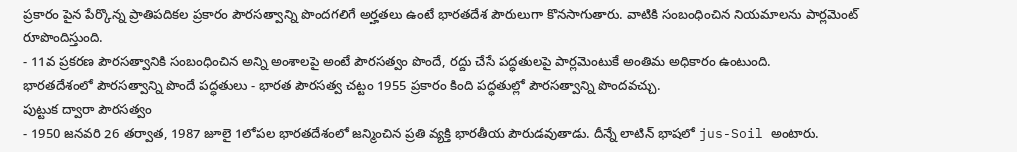ప్రకారం పైన పేర్కొన్న ప్రాతిపదికల ప్రకారం పౌరసత్వాన్ని పొందగలిగే అర్హతలు ఉంటే భారతదేశ పౌరులుగా కొనసాగుతారు. వాటికి సంబంధించిన నియమాలను పార్లమెంట్ రూపొందిస్తుంది.
- 11వ ప్రకరణ పౌరసత్వానికి సంబంధించిన అన్ని అంశాలపై అంటే పౌరసత్వం పొందే, రద్దు చేసే పద్ధతులపై పార్లమెంటుకే అంతిమ అధికారం ఉంటుంది.
భారతదేశంలో పౌరసత్వాన్ని పొందే పద్ధతులు - భారత పౌరసత్వ చట్టం 1955 ప్రకారం కింది పద్ధతుల్లో పౌరసత్వాన్ని పొందవచ్చు.
పుట్టుక ద్వారా పౌరసత్వం
- 1950 జనవరి 26 తర్వాత, 1987 జూలై 1లోపల భారతదేశంలో జన్మించిన ప్రతి వ్యక్తి భారతీయ పౌరుడవుతాడు. దీన్నే లాటిన్ భాషలో jus-Soil అంటారు.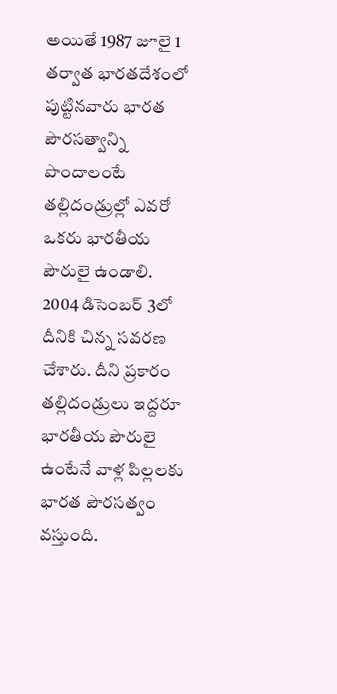అయితే 1987 జూలై 1 తర్వాత భారతదేశంలో పుట్టినవారు భారత పౌరసత్వాన్ని పొందాలంటే తల్లిదండ్రుల్లో ఎవరో ఒకరు భారతీయ పౌరులై ఉండాలి. 2004 డిసెంబర్ 3లో దీనికి చిన్న సవరణ చేశారు. దీని ప్రకారం తల్లిదండ్రులు ఇద్దరూ భారతీయ పౌరులై ఉంటేనే వాళ్ల పిల్లలకు భారత పౌరసత్వం వస్తుంది.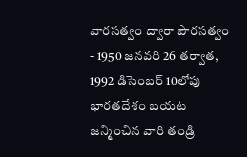వారసత్వం ద్వారా పౌరసత్వం
- 1950 జనవరి 26 తర్వాత, 1992 డిసెంబర్ 10లోపు భారతదేశం బయట జన్మించిన వారి తండ్రి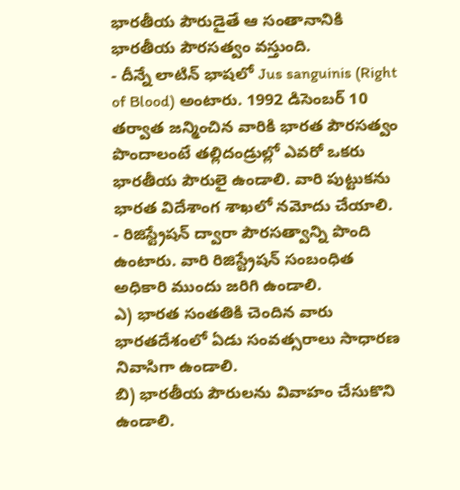భారతీయ పౌరుడైతే ఆ సంతానానికి భారతీయ పౌరసత్వం వస్తుంది.
- దీన్నే లాటిన్ భాషలో Jus sanguinis (Right of Blood) అంటారు. 1992 డిసెంబర్ 10 తర్వాత జన్మించిన వారికి భారత పౌరసత్వం పొందాలంటే తల్లిదండ్రుల్లో ఎవరో ఒకరు భారతీయ పౌరులై ఉండాలి. వారి పుట్టుకను భారత విదేశాంగ శాఖలో నమోదు చేయాలి.
- రిజిస్ట్రేషన్ ద్వారా పౌరసత్వాన్ని పొంది ఉంటారు. వారి రిజిస్ట్రేషన్ సంబంధిత అధికారి ముందు జరిగి ఉండాలి.
ఎ) భారత సంతతికి చెందిన వారు భారతదేశంలో ఏడు సంవత్సరాలు సాధారణ నివాసిగా ఉండాలి.
బి) భారతీయ పౌరులను వివాహం చేసుకొని ఉండాలి.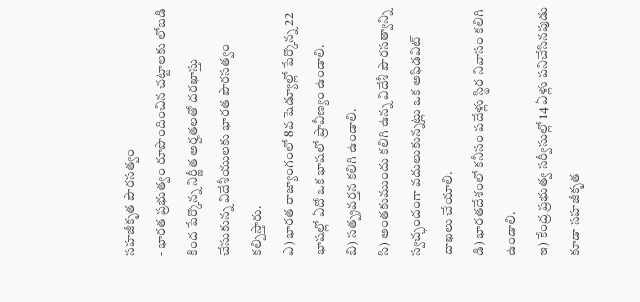సహజీకృత పౌరసత్వం
- భారత ప్రభుత్వం రూపొందించిన చట్టాలకు లోబడి కింద పేర్కొన్న నిర్ణీత అర్హతలతో దరఖాస్తు చేసుకున్న విదేశీయులకు భారత పౌరసత్వం కల్పిస్తారు.
ఎ) భారత రాజ్యాంగంలో 8వ షెడ్యూల్లో పేర్కొన్న 22 భాషల్లో ఏదో ఒక భాషలో ప్రావీణ్యం ఉండాలి.
బి) సత్ప్రవర్తన కలిగి ఉండాలి.
సి) అంతకుముందు కలిగి ఉన్న విదేశీ పౌరసత్వాన్ని స్వచ్ఛందంగా వదులుకున్నట్లు ఒక అఫిడవిట్ దాఖలు చేయాలి.
డి) భారతదేశంలో కనీసం పదేళ్లు స్థిర నివాసం కలిగి ఉండాలి.
ఇ) కేంద్ర ప్రభుత్వ సర్వీసుల్లో 14 ఏళ్లు పనిచేసినపుడు కూడా సహజీకృత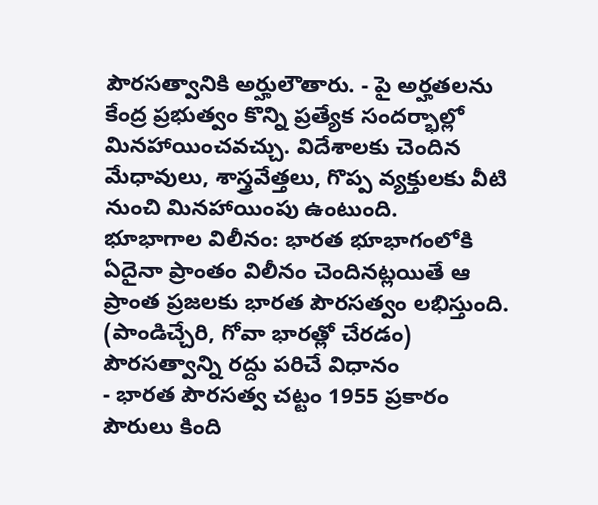పౌరసత్వానికి అర్హులౌతారు. - పై అర్హతలను కేంద్ర ప్రభుత్వం కొన్ని ప్రత్యేక సందర్భాల్లో మినహాయించవచ్చు. విదేశాలకు చెందిన మేధావులు, శాస్త్రవేత్తలు, గొప్ప వ్యక్తులకు వీటి నుంచి మినహాయింపు ఉంటుంది.
భూభాగాల విలీనం: భారత భూభాగంలోకి ఏదైనా ప్రాంతం విలీనం చెందినట్లయితే ఆ ప్రాంత ప్రజలకు భారత పౌరసత్వం లభిస్తుంది. (పాండిచ్చేరి, గోవా భారత్లో చేరడం)
పౌరసత్వాన్ని రద్దు పరిచే విధానం
- భారత పౌరసత్వ చట్టం 1955 ప్రకారం పౌరులు కింది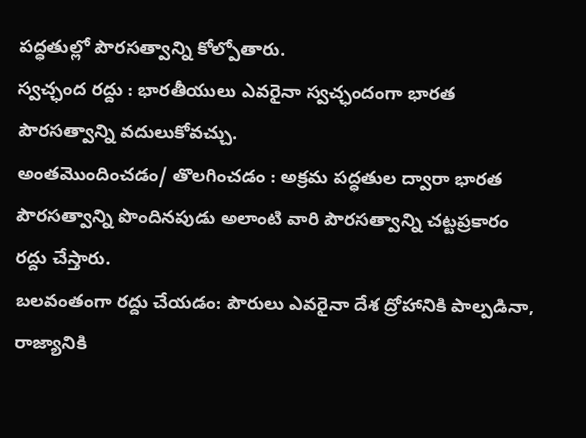పద్ధతుల్లో పౌరసత్వాన్ని కోల్పోతారు.
స్వచ్ఛంద రద్దు : భారతీయులు ఎవరైనా స్వచ్ఛందంగా భారత పౌరసత్వాన్ని వదులుకోవచ్చు.
అంతమొందించడం/ తొలగించడం : అక్రమ పద్ధతుల ద్వారా భారత పౌరసత్వాన్ని పొందినపుడు అలాంటి వారి పౌరసత్వాన్ని చట్టప్రకారం రద్దు చేస్తారు.
బలవంతంగా రద్దు చేయడం: పౌరులు ఎవరైనా దేశ ద్రోహానికి పాల్పడినా, రాజ్యానికి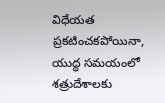విధేయత ప్రకటించకపోయినా, యుద్ధ సమయంలో శత్రుదేశాలకు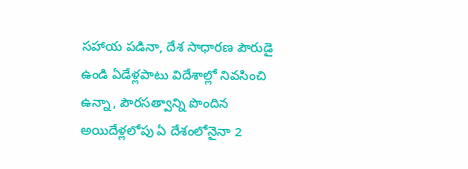సహాయ పడినా, దేశ సాధారణ పౌరుడై ఉండి ఏడేళ్లపాటు విదేశాల్లో నివసించి ఉన్నా, పౌరసత్వాన్ని పొందిన అయిదేళ్లలోపు ఏ దేశంలోనైనా 2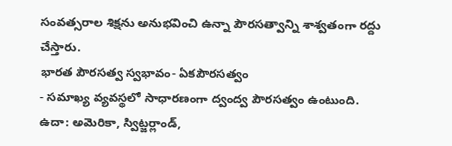సంవత్సరాల శిక్షను అనుభవించి ఉన్నా పౌరసత్వాన్ని శాశ్వతంగా రద్దు చేస్తారు.
భారత పౌరసత్వ స్వభావం- ఏకపౌరసత్వం
- సమాఖ్య వ్యవస్థలో సాధారణంగా ద్వంద్వ పౌరసత్వం ఉంటుంది.
ఉదా: అమెరికా, స్విట్జర్లాండ్,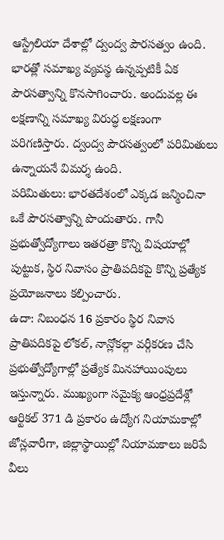ఆస్ట్రేలియా దేశాల్లో ద్వంద్వ పౌరసత్వం ఉంది. భారత్లో సమాఖ్య వ్యవస్థ ఉన్నప్పటికీ ఏక పౌరసత్వాన్ని కొనసాగించారు. అందువల్ల ఈ లక్షణాన్ని సమాఖ్య విరుద్ధ లక్షణంగా పరిగణిస్తారు. ద్వంద్వ పౌరసత్వంలో పరిమితులు ఉన్నాయనే విమర్శ ఉంది.
పరిమితులు: భారతదేశంలో ఎక్కడ జన్మించినా ఒకే పౌరసత్వాన్ని పొందుతారు. గానీ ప్రభుత్వోద్యోగాలు ఇతరత్రా కొన్ని విషయాల్లో పుట్టుక, స్థిర నివాసం ప్రాతిపదికపై కొన్ని ప్రత్యేక ప్రయోజనాలు కల్పించారు.
ఉదా: నిబంధన 16 ప్రకారం స్థిర నివాస ప్రాతిపదికపై లోకల్, నాన్లోకల్గా వర్గీకరణ చేసి ప్రభుత్వోద్యోగాల్లో ప్రత్యేక మినహాయింపులు ఇస్తున్నారు. ముఖ్యంగా సమైక్య ఆంధ్రప్రదేశ్లో ఆర్టికల్ 371 డి ప్రకారం ఉద్యోగ నియామకాల్లో జోన్లవారీగా, జిల్లాస్థాయిల్లో నియామకాలు జరిపే వీలు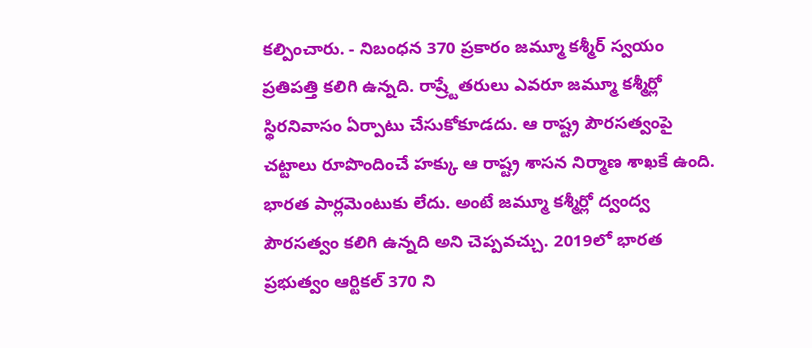కల్పించారు. - నిబంధన 370 ప్రకారం జమ్మూ కశ్మీర్ స్వయం ప్రతిపత్తి కలిగి ఉన్నది. రాష్ర్టేతరులు ఎవరూ జమ్మూ కశ్మీర్లో స్థిరనివాసం ఏర్పాటు చేసుకోకూడదు. ఆ రాష్ట్ర పౌరసత్వంపై చట్టాలు రూపొందించే హక్కు ఆ రాష్ట్ర శాసన నిర్మాణ శాఖకే ఉంది. భారత పార్లమెంటుకు లేదు. అంటే జమ్మూ కశ్మీర్లో ద్వంద్వ పౌరసత్వం కలిగి ఉన్నది అని చెప్పవచ్చు. 2019లో భారత ప్రభుత్వం ఆర్టికల్ 370 ని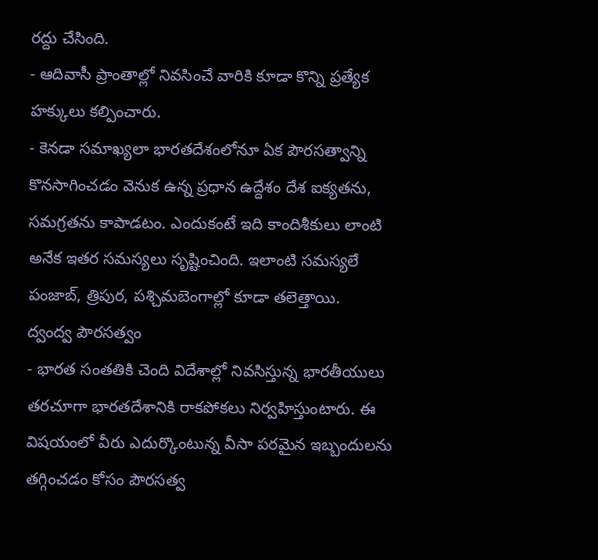రద్దు చేసింది.
- ఆదివాసీ ప్రాంతాల్లో నివసించే వారికి కూడా కొన్ని ప్రత్యేక హక్కులు కల్పించారు.
- కెనడా సమాఖ్యలా భారతదేశంలోనూ ఏక పౌరసత్వాన్ని కొనసాగించడం వెనుక ఉన్న ప్రధాన ఉద్దేశం దేశ ఐక్యతను, సమగ్రతను కాపాడటం. ఎందుకంటే ఇది కాందిశీకులు లాంటి అనేక ఇతర సమస్యలు సృష్టించింది. ఇలాంటి సమస్యలే పంజాబ్, త్రిపుర, పశ్చిమబెంగాల్లో కూడా తలెత్తాయి.
ద్వంద్వ పౌరసత్వం
- భారత సంతతికి చెంది విదేశాల్లో నివసిస్తున్న భారతీయులు తరచూగా భారతదేశానికి రాకపోకలు నిర్వహిస్తుంటారు. ఈ విషయంలో వీరు ఎదుర్కొంటున్న వీసా పరమైన ఇబ్బందులను తగ్గించడం కోసం పౌరసత్వ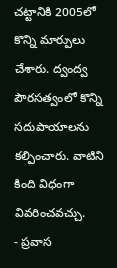చట్టానికి 2005లో కొన్ని మార్పులు చేశారు. ద్వంద్వ పౌరసత్వంలో కొన్ని సదుపాయాలను కల్పించారు. వాటిని కింది విధంగా వివరించవచ్చు.
- ప్రవాస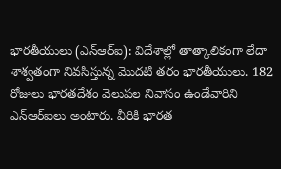భారతీయులు (ఎన్ఆర్ఐ): విదేశాల్లో తాత్కాలికంగా లేదా శాశ్వతంగా నివసిస్తున్న మొదటి తరం భారతీయులు. 182 రోజులు భారతదేశం వెలుపల నివాసం ఉండేవారిని ఎన్ఆర్ఐలు అంటారు. వీరికి భారత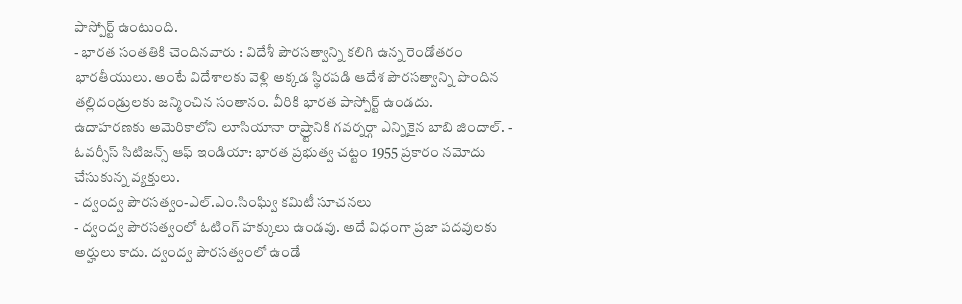పాస్పోర్ట్ ఉంటుంది.
- భారత సంతతికి చెందినవారు : విదేశీ పౌరసత్వాన్ని కలిగి ఉన్న రెండోతరం భారతీయులు. అంటే విదేశాలకు వెళ్లి అక్కడ స్థిరపడి ఆదేశ పౌరసత్వాన్ని పొందిన తల్లిదండ్రులకు జన్మించిన సంతానం. వీరికి భారత పాస్పోర్ట్ ఉండదు.
ఉదాహరణకు అమెరికాలోని లూసియానా రాష్ర్టానికి గవర్నర్గా ఎన్నికైన బాబి జిందాల్. - ఓవర్సీస్ సిటిజన్స్ ఆఫ్ ఇండియా: భారత ప్రభుత్వ చట్టం 1955 ప్రకారం నమోదు చేసుకున్న వ్యక్తులు.
- ద్వంద్వ పౌరసత్వం-ఎల్.ఎం.సింఘ్వి కమిటీ సూచనలు
- ద్వంద్వ పౌరసత్వంలో ఓటింగ్ హక్కులు ఉండవు. అదే విధంగా ప్రజా పదవులకు అర్హులు కాదు. ద్వంద్వ పౌరసత్వంలో ఉండే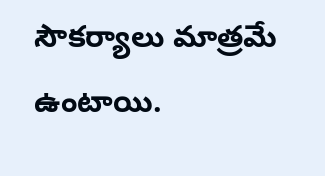సౌకర్యాలు మాత్రమే ఉంటాయి.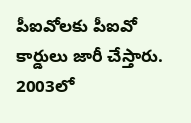పీఐవోలకు పీఐవో కార్డులు జారీ చేస్తారు. 2003లో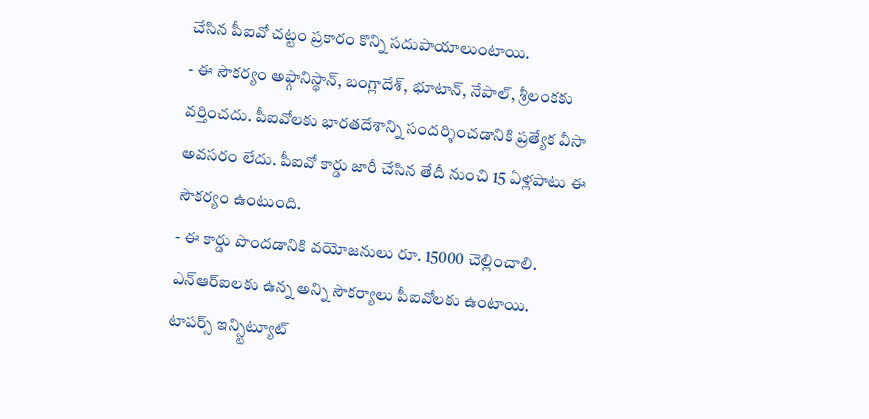చేసిన పీఐవో చట్టం ప్రకారం కొన్ని సదుపాయాలుంటాయి.
- ఈ సౌకర్యం అఫ్గానిస్థాన్, బంగ్లాదేశ్, భూటాన్, నేపాల్, శ్రీలంకకు వర్తించదు. పీఐవోలకు భారతదేశాన్ని సందర్శించడానికి ప్రత్యేక వీసా అవసరం లేదు. పీఐవో కార్డు జారీ చేసిన తేదీ నుంచి 15 ఏళ్లపాటు ఈ సౌకర్యం ఉంటుంది.
- ఈ కార్డు పొందడానికి వయోజనులు రూ. 15000 చెల్లించాలి. ఎన్ఆర్ఐలకు ఉన్న అన్ని సౌకర్యాలు పీఐవోలకు ఉంటాయి.
టాపర్స్ ఇన్స్టిట్యూట్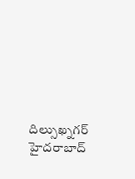దిల్సుఖ్నగర్
హైదరాబాద్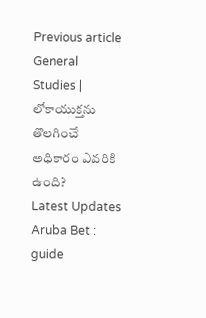Previous article
General Studies | లోకాయుక్తను తొలగించే అధికారం ఎవరికి ఉంది?
Latest Updates
Aruba Bet : guide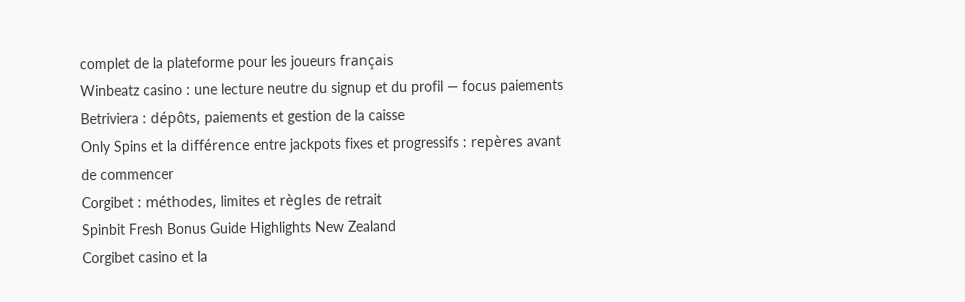complet de la plateforme pour les joueurs français
Winbeatz casino : une lecture neutre du signup et du profil — focus paiements
Betriviera : dépôts, paiements et gestion de la caisse
Only Spins et la différence entre jackpots fixes et progressifs : repères avant de commencer
Corgibet : méthodes, limites et règles de retrait
Spinbit Fresh Bonus Guide Highlights New Zealand
Corgibet casino et la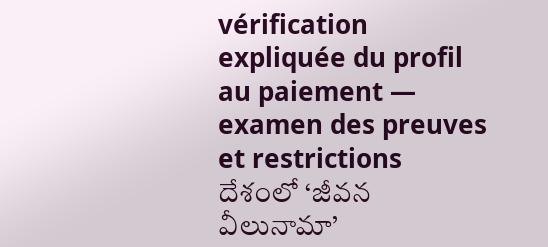vérification expliquée du profil au paiement — examen des preuves et restrictions
దేశంలో ‘జీవన వీలునామా’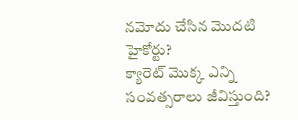నమోదు చేసిన మొదటి హైకోర్టు?
క్యారెట్ మొక్క ఎన్ని సంవత్సరాలు జీవిస్తుంది?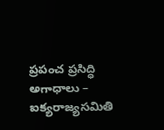ప్రపంచ ప్రసిద్ధి అగాధాలు – ఐక్యరాజ్యసమితి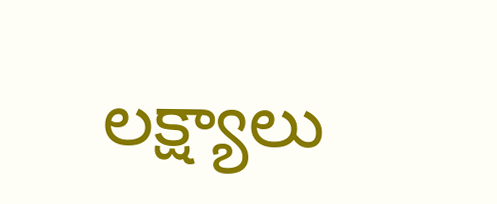లక్ష్యాలు